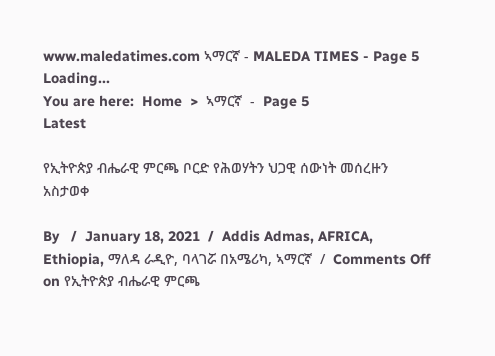www.maledatimes.com ኣማርኛ - MALEDA TIMES - Page 5
Loading...
You are here:  Home  >  ኣማርኛ  -  Page 5
Latest

የኢትዮጵያ ብሔራዊ ምርጫ ቦርድ የሕወሃትን ህጋዊ ሰውነት መሰረዙን አስታወቀ

By   /  January 18, 2021  /  Addis Admas, AFRICA, Ethiopia, ማለዳ ራዲዮ, ባላገሯ በአሜሪካ, ኣማርኛ  /  Comments Off on የኢትዮጵያ ብሔራዊ ምርጫ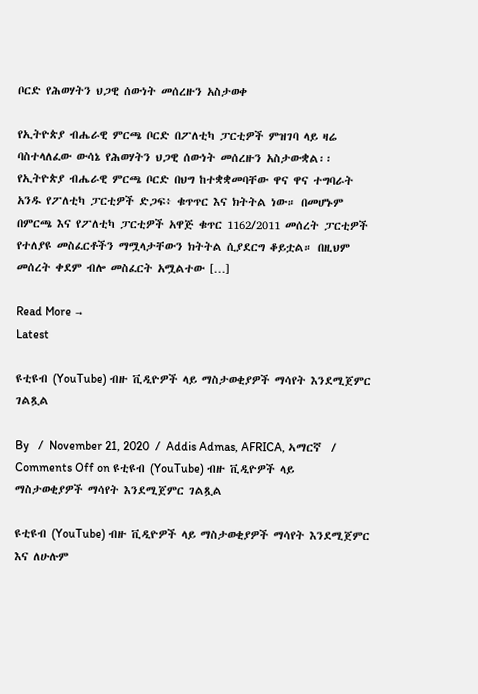ቦርድ የሕወሃትን ህጋዊ ሰውነት መሰረዙን አስታወቀ

የኢትዮጵያ ብሔራዊ ምርጫ ቦርድ በፖለቲካ ፓርቲዎች ምዝገባ ላይ ዛሬ ባስተላለፈው ውሳኔ የሕወሃትን ህጋዊ ሰውነት መሰረዙን አስታውቋል፡፡ የኢትዮጵያ ብሔራዊ ምርጫ ቦርድ በህግ ከተቋቋመባቸው ዋና ዋና ተግባራት አንዱ የፖለቲካ ፓርቲዎች ድጋፍ፥ ቁጥጥር እና ክትትል ነው። በመሆኑም በምርጫ እና የፖለቲካ ፓርቲዎች አዋጅ ቁጥር 1162/2011 መሰረት ፓርቲዎች የተለያዩ መስፈርቶችን ማሟላታቸውን ክትትል ሲያደርግ ቆይቷል። በዚህም መሰረት ቀደም ብሎ መስፈርት አሟልተው […]

Read More →
Latest

ዩቲዩብ (YouTube) ብዙ ቪዲዮዎች ላይ ማስታወቂያዎች ማሳየት እንደሚጀምር ገልጿል

By   /  November 21, 2020  /  Addis Admas, AFRICA, ኣማርኛ  /  Comments Off on ዩቲዩብ (YouTube) ብዙ ቪዲዮዎች ላይ ማስታወቂያዎች ማሳየት እንደሚጀምር ገልጿል

ዩቲዩብ (YouTube) ብዙ ቪዲዮዎች ላይ ማስታወቂያዎች ማሳየት እንደሚጀምር እና ለሁሉም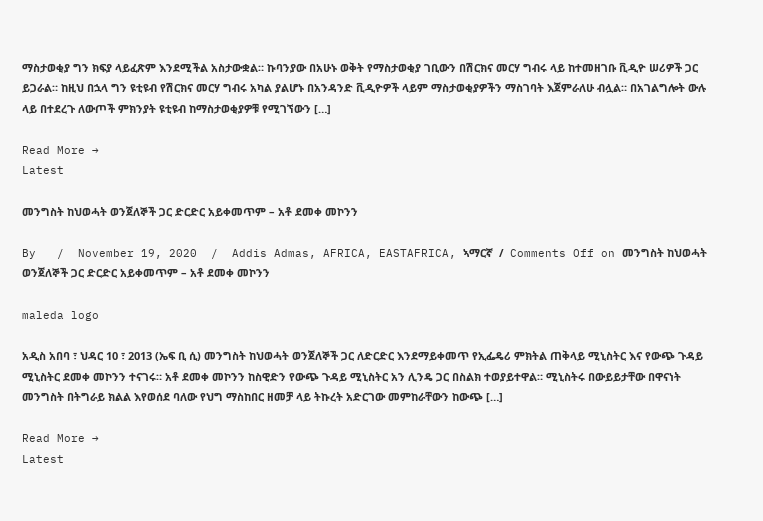ማስታወቂያ ግን ክፍያ ላይፈጽም እንደሚችል አስታውቋል። ኩባንያው በአሁኑ ወቅት የማስታወቂያ ገቢውን በሽርክና መርሃ ግብሩ ላይ ከተመዘገቡ ቪዲዮ ሠሪዎች ጋር ይጋራል። ከዚህ በኋላ ግን ዩቲዩብ የሽርክና መርሃ ግብሩ አካል ያልሆኑ በአንዳንድ ቪዲዮዎች ላይም ማስታወቂያዎችን ማስገባት እጀምራለሁ ብሏል። በአገልግሎት ውሉ ላይ በተደረጉ ለውጦች ምክንያት ዩቲዩብ ከማስታወቂያዎቹ የሚገኘውን […]

Read More →
Latest

መንግስት ከህወሓት ወንጀለኞች ጋር ድርድር አይቀመጥም – አቶ ደመቀ መኮንን

By   /  November 19, 2020  /  Addis Admas, AFRICA, EASTAFRICA, ኣማርኛ  /  Comments Off on መንግስት ከህወሓት ወንጀለኞች ጋር ድርድር አይቀመጥም – አቶ ደመቀ መኮንን

maleda logo

አዲስ አበባ ፣ ህዳር 10 ፣ 2013 (ኤፍ ቢ ሲ) መንግስት ከህወሓት ወንጀለኞች ጋር ለድርድር እንደማይቀመጥ የኢፌዴሪ ምክትል ጠቅላይ ሚኒስትር እና የውጭ ጉዳይ ሚኒስትር ደመቀ መኮንን ተናገሩ። አቶ ደመቀ መኮንን ከስዊድን የውጭ ጉዳይ ሚኒስትር አን ሊንዴ ጋር በስልክ ተወያይተዋል። ሚኒስትሩ በውይይታቸው በዋናነት መንግስት በትግራይ ክልል እየወሰደ ባለው የህግ ማስከበር ዘመቻ ላይ ትኩረት አድርገው መምከራቸውን ከውጭ […]

Read More →
Latest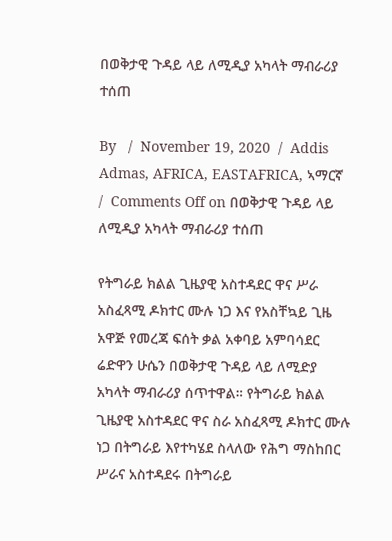በወቅታዊ ጉዳይ ላይ ለሚዲያ አካላት ማብራሪያ ተሰጠ

By   /  November 19, 2020  /  Addis Admas, AFRICA, EASTAFRICA, ኣማርኛ  /  Comments Off on በወቅታዊ ጉዳይ ላይ ለሚዲያ አካላት ማብራሪያ ተሰጠ

የትግራይ ክልል ጊዜያዊ አስተዳደር ዋና ሥራ አስፈጻሚ ዶክተር ሙሉ ነጋ እና የአስቸኳይ ጊዜ አዋጅ የመረጃ ፍሰት ቃል አቀባይ አምባሳደር ሬድዋን ሁሴን በወቅታዊ ጉዳይ ላይ ለሚድያ አካላት ማብራሪያ ሰጥተዋል። የትግራይ ክልል ጊዜያዊ አስተዳደር ዋና ስራ አስፈጻሚ ዶክተር ሙሉ ነጋ በትግራይ እየተካሄደ ስላለው የሕግ ማስከበር ሥራና አስተዳደሩ በትግራይ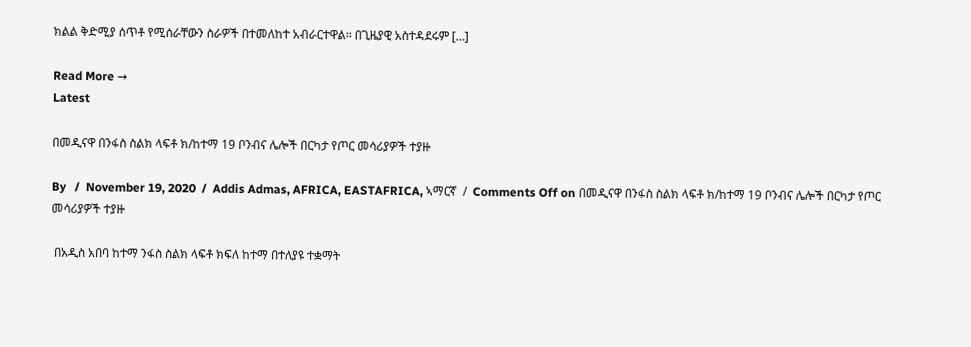ክልል ቅድሚያ ሰጥቶ የሚሰራቸውን ስራዎች በተመለከተ አብራርተዋል፡፡ በጊዜያዊ አስተዳደሩም […]

Read More →
Latest

በመዲናዋ በንፋስ ስልክ ላፍቶ ክ/ከተማ 19 ቦንብና ሌሎች በርካታ የጦር መሳሪያዎች ተያዙ

By   /  November 19, 2020  /  Addis Admas, AFRICA, EASTAFRICA, ኣማርኛ  /  Comments Off on በመዲናዋ በንፋስ ስልክ ላፍቶ ክ/ከተማ 19 ቦንብና ሌሎች በርካታ የጦር መሳሪያዎች ተያዙ

 በአዲስ አበባ ከተማ ንፋስ ስልክ ላፍቶ ክፍለ ከተማ በተለያዩ ተቋማት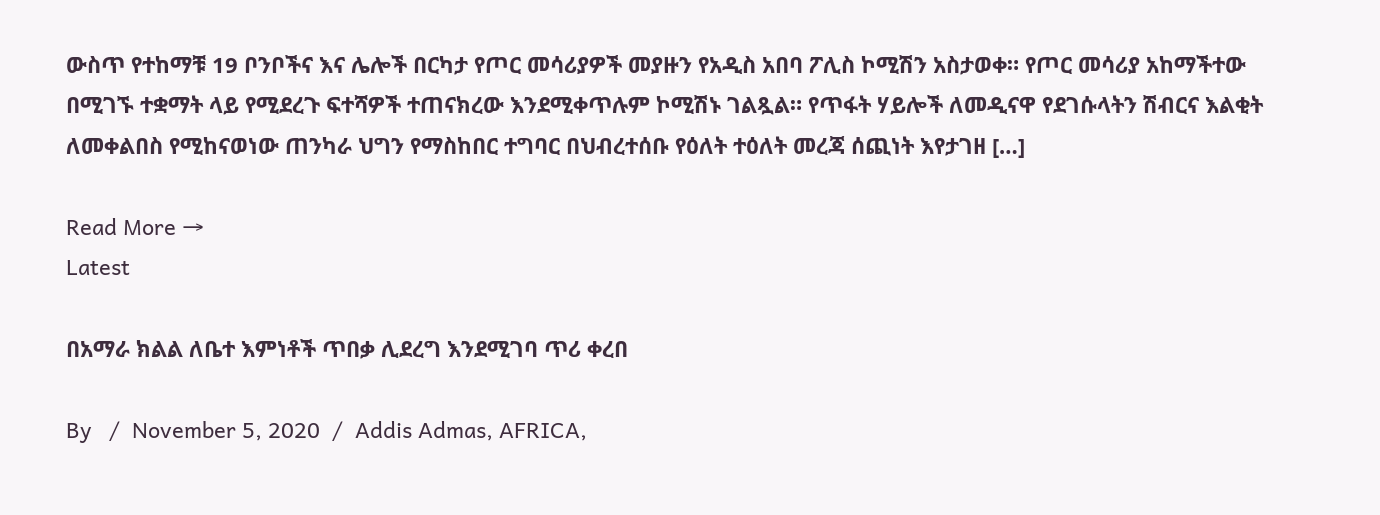ውስጥ የተከማቹ 19 ቦንቦችና እና ሌሎች በርካታ የጦር መሳሪያዎች መያዙን የአዲስ አበባ ፖሊስ ኮሚሽን አስታወቀ። የጦር መሳሪያ አከማችተው በሚገኙ ተቋማት ላይ የሚደረጉ ፍተሻዎች ተጠናክረው እንደሚቀጥሉም ኮሚሽኑ ገልጿል። የጥፋት ሃይሎች ለመዲናዋ የደገሱላትን ሽብርና እልቂት ለመቀልበስ የሚከናወነው ጠንካራ ህግን የማስከበር ተግባር በህብረተሰቡ የዕለት ተዕለት መረጃ ሰጪነት እየታገዘ […]

Read More →
Latest

በአማራ ክልል ለቤተ እምነቶች ጥበቃ ሊደረግ እንደሚገባ ጥሪ ቀረበ

By   /  November 5, 2020  /  Addis Admas, AFRICA,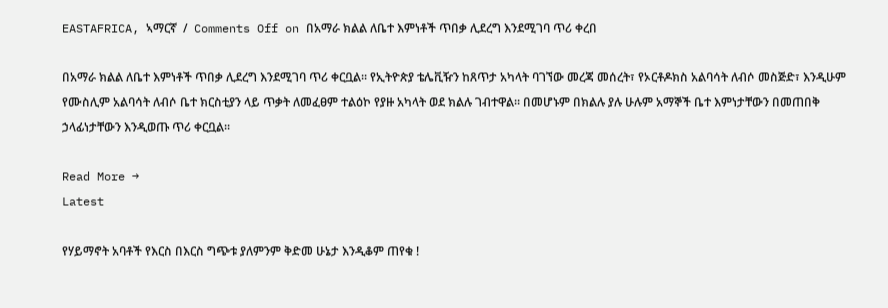EASTAFRICA, ኣማርኛ  /  Comments Off on በአማራ ክልል ለቤተ እምነቶች ጥበቃ ሊደረግ እንደሚገባ ጥሪ ቀረበ

በአማራ ክልል ለቤተ እምነቶች ጥበቃ ሊደረግ እንደሚገባ ጥሪ ቀርቧል፡፡ የኢትዮጵያ ቴሌቪዥን ከጸጥታ አካላት ባገኘው መረጃ መሰረት፣ የኦርቶዶክስ አልባሳት ለብሶ መስጅድ፣ እንዲሁም የሙስሊም አልባሳት ለብሶ ቤተ ክርስቲያን ላይ ጥቃት ለመፈፀም ተልዕኮ የያዙ አካላት ወደ ክልሉ ገብተዋል። በመሆኑም በክልሉ ያሉ ሁሉም አማኞች ቤተ እምነታቸውን በመጠበቅ ኃላፊነታቸውን እንዲወጡ ጥሪ ቀርቧል፡፡

Read More →
Latest

የሃይማኖት አባቶች የእርስ በእርስ ግጭቱ ያለምንም ቅድመ ሁኔታ እንዲቆም ጠየቁ !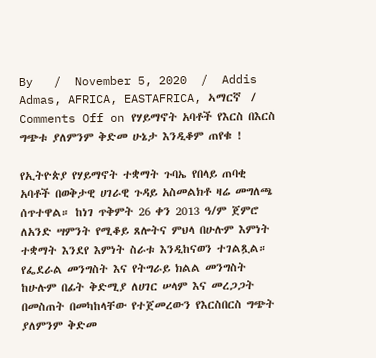By   /  November 5, 2020  /  Addis Admas, AFRICA, EASTAFRICA, ኣማርኛ  /  Comments Off on የሃይማኖት አባቶች የእርስ በእርስ ግጭቱ ያለምንም ቅድመ ሁኔታ እንዲቆም ጠየቁ !

የኢትዮጵያ የሃይማኖት ተቋማት ጉባኤ የበላይ ጠባቂ አባቶች በወቅታዊ ሀገራዊ ጉዳይ አስመልክቶ ዛሬ መግለጫ ሰጥተዋል። ከነገ ጥቅምት 26 ቀን 2013 ዓ/ም ጀምሮ ለአንድ ሣምንት የሚቆይ ጸሎትና ምህላ በሁሉም እምነት ተቋማት እንደየ እምነት ስራቱ እንዲከናወን ተገልጿል። የፌደራል መንግስት እና የትግራይ ክልል መንግስት ከሁሉም በፊት ቅድሚያ ለሀገር ሠላም እና መረጋጋት በመስጠት በመካከላቸው የተጀመረውን የእርስበርስ ግጭት ያለምንም ቅድመ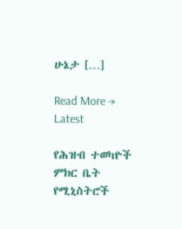ሁኔታ […]

Read More →
Latest

የሕዝብ ተወካዮች ምክር ቤት የሚኒስትሮች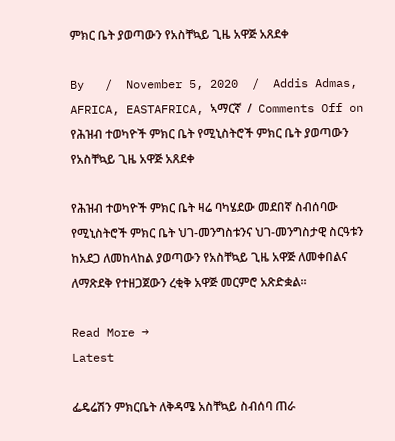ምክር ቤት ያወጣውን የአስቸኳይ ጊዜ አዋጅ አጸደቀ

By   /  November 5, 2020  /  Addis Admas, AFRICA, EASTAFRICA, ኣማርኛ  /  Comments Off on የሕዝብ ተወካዮች ምክር ቤት የሚኒስትሮች ምክር ቤት ያወጣውን የአስቸኳይ ጊዜ አዋጅ አጸደቀ

የሕዝብ ተወካዮች ምክር ቤት ዛሬ ባካሄደው መደበኛ ስብሰባው የሚኒስትሮች ምክር ቤት ህገ-መንግስቱንና ህገ-መንግስታዊ ስርዓቱን ከአደጋ ለመከላከል ያወጣውን የአስቸኳይ ጊዜ አዋጅ ለመቀበልና ለማጽደቅ የተዘጋጀውን ረቂቅ አዋጅ መርምሮ አጽድቋል፡፡

Read More →
Latest

ፌዴሬሽን ምክርቤት ለቅዳሜ አስቸኳይ ስብሰባ ጠራ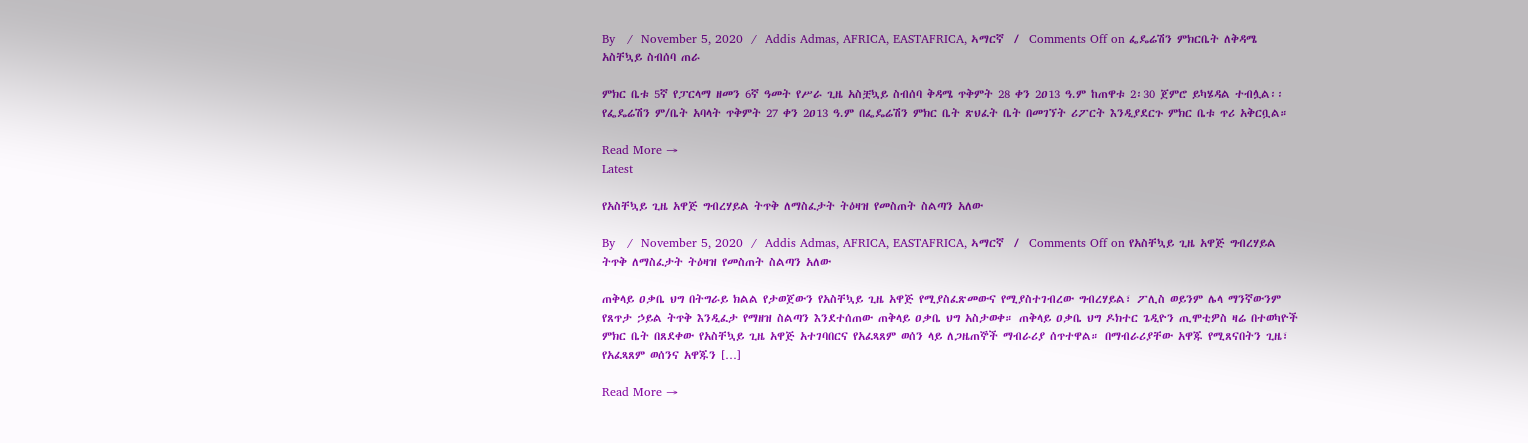By   /  November 5, 2020  /  Addis Admas, AFRICA, EASTAFRICA, ኣማርኛ  /  Comments Off on ፌዴሬሽን ምክርቤት ለቅዳሜ አስቸኳይ ስብሰባ ጠራ

ምክር ቤቱ 5ኛ የፓርላማ ዘመን 6ኛ ዓመት የሥራ ጊዜ አስቿኳይ ስብሰባ ቅዳሜ ጥቅምት 28 ቀን 2ዐ13 ዓ.ም ከጠዋቱ 2፡30 ጀምሮ ይካሄዳል ተብሏል፡፡ የፌዴሬሽን ም/ቤት አባላት ጥቅምት 27 ቀን 2ዐ13 ዓ.ም በፌዴሬሽን ምክር ቤት ጽህፈት ቤት በመገኘት ሪፖርት እንዲያደርጉ ምክር ቤቱ ጥሪ አቅርቧል።

Read More →
Latest

የአስቸኳይ ጊዜ አዋጅ ግብረሃይል ትጥቅ ለማስፈታት ትዕዛዝ የመስጠት ስልጣን አለው

By   /  November 5, 2020  /  Addis Admas, AFRICA, EASTAFRICA, ኣማርኛ  /  Comments Off on የአስቸኳይ ጊዜ አዋጅ ግብረሃይል ትጥቅ ለማስፈታት ትዕዛዝ የመስጠት ስልጣን አለው

ጠቅላይ ዐቃቤ ህግ በትግራይ ክልል የታወጀውን የአስቸኳይ ጊዜ አዋጅ የሚያስፈጽመውና የሚያስተገብረው ግብረሃይል፣ ፖሊስ ወይንም ሌላ ማንኛውንም የጸጥታ ኃይል ትጥቅ እንዲፈታ የማዘዝ ስልጣን እንደተሰጠው ጠቅላይ ዐቃቤ ህግ አስታወቀ። ጠቅላይ ዐቃቤ ህግ ዶክተር ጌዲዮን ጢሞቲዎስ ዛሬ በተወካዮች ምክር ቤት በጸደቀው የአስቸኳይ ጊዜ አዋጅ አተገባበርና የአፈጻጸም ወሰን ላይ ለጋዜጠኞች ማብራሪያ ሰጥተዋል። በማብራሪያቸው አዋጁ የሚጸናበትን ጊዜ፣ የአፈጻጸም ወሰንና አዋጁን […]

Read More →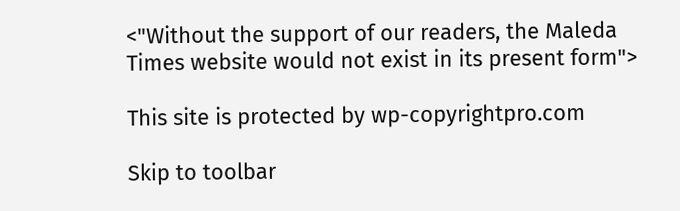<"Without the support of our readers, the Maleda Times website would not exist in its present form">

This site is protected by wp-copyrightpro.com

Skip to toolbar